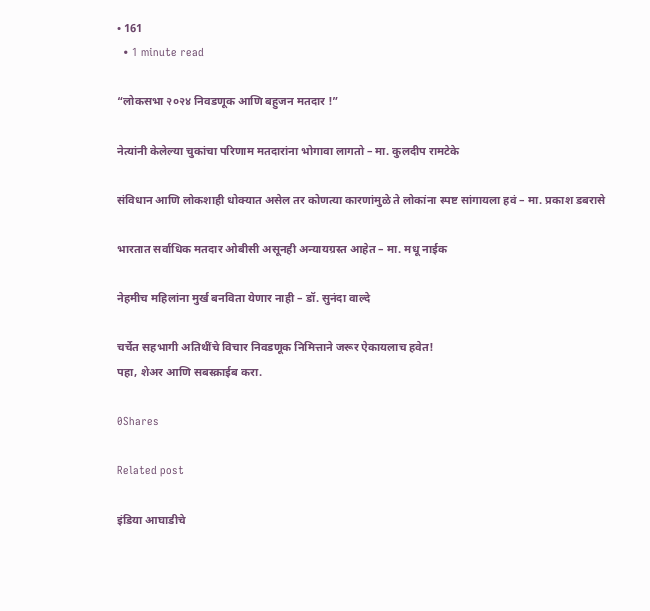• 161
  • 1 minute read

“लोकसभा २०२४ निवडणूक आणि बहुजन मतदार !”

नेत्यांनी केलेल्या चुकांचा परिणाम मतदारांना भोगावा लागतो – मा. कुलदीप रामटेके

संविधान आणि लोकशाही धोक्यात असेल तर कोणत्या कारणांमुळे ते लोकांना स्पष्ट सांगायला हवं – मा. प्रकाश डबरासे

भारतात सर्वाधिक मतदार ओबीसी असूनही अन्यायग्रस्त आहेत – मा. मधू नाईक

नेहमीच महिलांना मुर्ख बनविता येणार नाही – डॉ. सुनंदा वाल्दे

चर्चेत सहभागी अतिथींचे विचार निवडणूक निमित्ताने जरूर ऐकायलाच हवेत!
पहा, शेअर आणि सबस्क्राईब करा.

0Shares

Related post

इंडिया आघाडीचे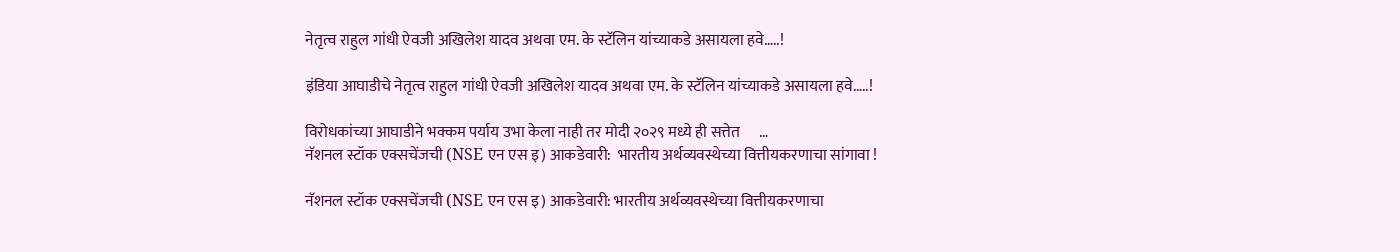नेतृत्व राहुल गांधी ऐवजी अखिलेश यादव अथवा एम. के स्टॅलिन यांच्याकडे असायला हवे…..!

इंडिया आघाडीचे नेतृत्व राहुल गांधी ऐवजी अखिलेश यादव अथवा एम. के स्टॅलिन यांच्याकडे असायला हवे…..!

विरोधकांच्या आघाडीने भक्कम पर्याय उभा केला नाही तर मोदी २०२९ मध्ये ही सत्तेत      …
नॅशनल स्टॉक एक्सचेंजची (NSE एन एस इ) आकडेवारी:  भारतीय अर्थव्यवस्थेच्या वित्तीयकरणाचा सांगावा !

नॅशनल स्टॉक एक्सचेंजची (NSE एन एस इ) आकडेवारी: भारतीय अर्थव्यवस्थेच्या वित्तीयकरणाचा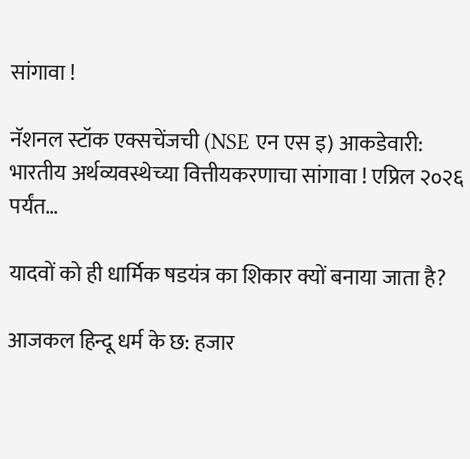सांगावा !

नॅशनल स्टॉक एक्सचेंजची (NSE एन एस इ) आकडेवारी: भारतीय अर्थव्यवस्थेच्या वित्तीयकरणाचा सांगावा ! एप्रिल २०२६ पर्यंत…

यादवों को ही धार्मिक षडयंत्र का शिकार क्यों बनाया जाता है?

आजकल हिन्दू धर्म के छ: हजार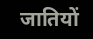जातियों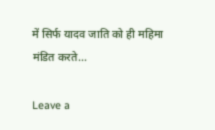में सिर्फ यादव जाति को ही महिमा मंडित करते…

Leave a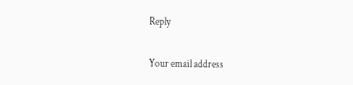Reply

Your email address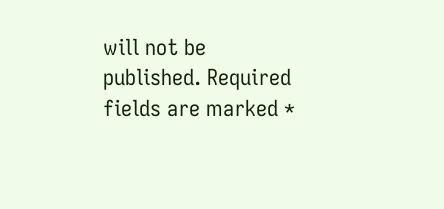will not be published. Required fields are marked *